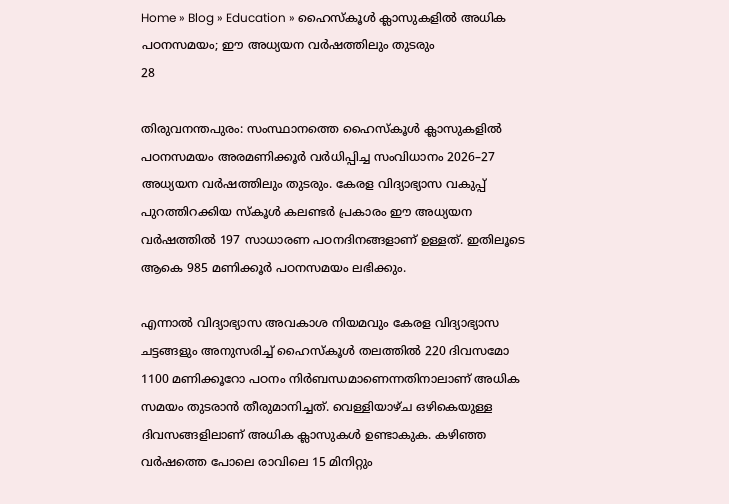Home » Blog » Education » ഹൈസ്കൂൾ ക്ലാസുകളിൽ അധിക പഠനസമയം; ഈ അധ്യയന വർഷത്തിലും തുടരും
28

തിരുവനന്തപുരം: സംസ്ഥാനത്തെ ഹൈസ്കൂൾ ക്ലാസുകളിൽ പഠനസമയം അരമണിക്കൂർ വർധിപ്പിച്ച സംവിധാനം 2026–27 അധ്യയന വർഷത്തിലും തുടരും. കേരള വിദ്യാഭ്യാസ വകുപ്പ് പുറത്തിറക്കിയ സ്കൂൾ കലണ്ടർ പ്രകാരം ഈ അധ്യയന വർഷത്തിൽ 197 സാധാരണ പഠനദിനങ്ങളാണ് ഉള്ളത്. ഇതിലൂടെ ആകെ 985 മണിക്കൂർ പഠനസമയം ലഭിക്കും.

എന്നാൽ വിദ്യാഭ്യാസ അവകാശ നിയമവും കേരള വിദ്യാഭ്യാസ ചട്ടങ്ങളും അനുസരിച്ച് ഹൈസ്കൂൾ തലത്തിൽ 220 ദിവസമോ 1100 മണിക്കൂറോ പഠനം നിർബന്ധമാണെന്നതിനാലാണ് അധിക സമയം തുടരാൻ തീരുമാനിച്ചത്. വെള്ളിയാഴ്ച ഒഴികെയുള്ള ദിവസങ്ങളിലാണ് അധിക ക്ലാസുകൾ ഉണ്ടാകുക. കഴിഞ്ഞ വർഷത്തെ പോലെ രാവിലെ 15 മിനിറ്റും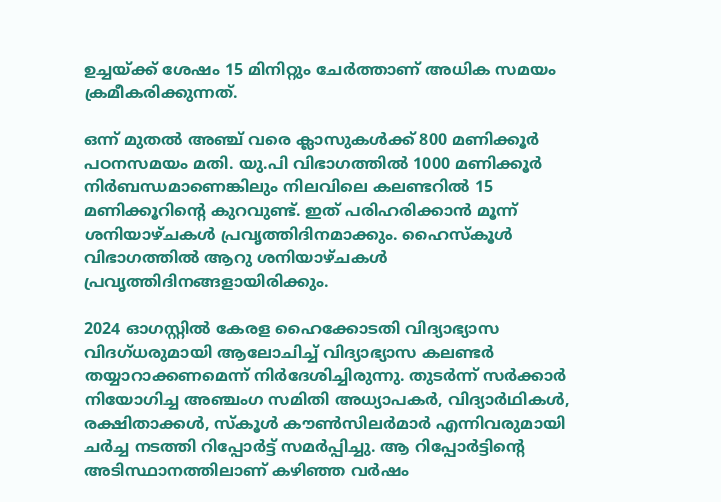ഉച്ചയ്ക്ക് ശേഷം 15 മിനിറ്റും ചേർത്താണ് അധിക സമയം ക്രമീകരിക്കുന്നത്.

ഒന്ന് മുതൽ അഞ്ച് വരെ ക്ലാസുകൾക്ക് 800 മണിക്കൂർ പഠനസമയം മതി. യു.പി വിഭാഗത്തിൽ 1000 മണിക്കൂർ നിർബന്ധമാണെങ്കിലും നിലവിലെ കലണ്ടറിൽ 15 മണിക്കൂറിന്റെ കുറവുണ്ട്. ഇത് പരിഹരിക്കാൻ മൂന്ന് ശനിയാഴ്ചകൾ പ്രവൃത്തിദിനമാക്കും. ഹൈസ്കൂൾ വിഭാഗത്തിൽ ആറു ശനിയാഴ്ചകൾ പ്രവൃത്തിദിനങ്ങളായിരിക്കും.

2024 ഓഗസ്റ്റിൽ കേരള ഹൈക്കോടതി വിദ്യാഭ്യാസ വിദഗ്ധരുമായി ആലോചിച്ച് വിദ്യാഭ്യാസ കലണ്ടർ തയ്യാറാക്കണമെന്ന് നിർദേശിച്ചിരുന്നു. തുടർന്ന് സർക്കാർ നിയോഗിച്ച അഞ്ചംഗ സമിതി അധ്യാപകർ, വിദ്യാർഥികൾ, രക്ഷിതാക്കൾ, സ്കൂൾ കൗൺസിലർമാർ എന്നിവരുമായി ചർച്ച നടത്തി റിപ്പോർട്ട് സമർപ്പിച്ചു. ആ റിപ്പോർട്ടിന്റെ അടിസ്ഥാനത്തിലാണ് കഴിഞ്ഞ വർഷം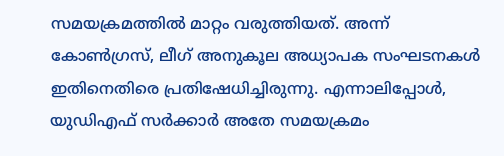സമയക്രമത്തിൽ മാറ്റം വരുത്തിയത്. അന്ന് കോൺഗ്രസ്, ലീഗ് അനുകൂല അധ്യാപക സംഘടനകൾ ഇതിനെതിരെ പ്രതിഷേധിച്ചിരുന്നു. എന്നാലിപ്പോൾ, യുഡിഎഫ് സർക്കാർ അതേ സമയക്രമം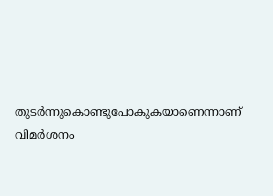തുടർന്നുകൊണ്ടുപോകുകയാണെന്നാണ് വിമർശനം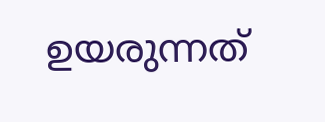ഉയരുന്നത്